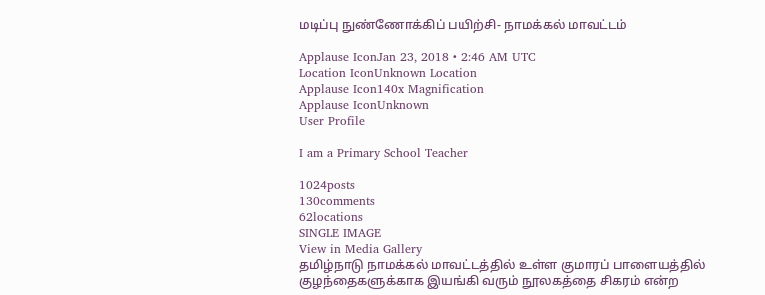மடிப்பு நுண்ணோக்கிப் பயிற்சி- நாமக்கல் மாவட்டம்

Applause IconJan 23, 2018 • 2:46 AM UTC
Location IconUnknown Location
Applause Icon140x Magnification
Applause IconUnknown
User Profile

I am a Primary School Teacher

1024posts
130comments
62locations
SINGLE IMAGE
View in Media Gallery
தமிழ்நாடு நாமக்கல் மாவட்டத்தில் உள்ள குமாரப் பாளையத்தில் குழந்தைகளுக்காக இயங்கி வரும் நூலகத்தை சிகரம் என்ற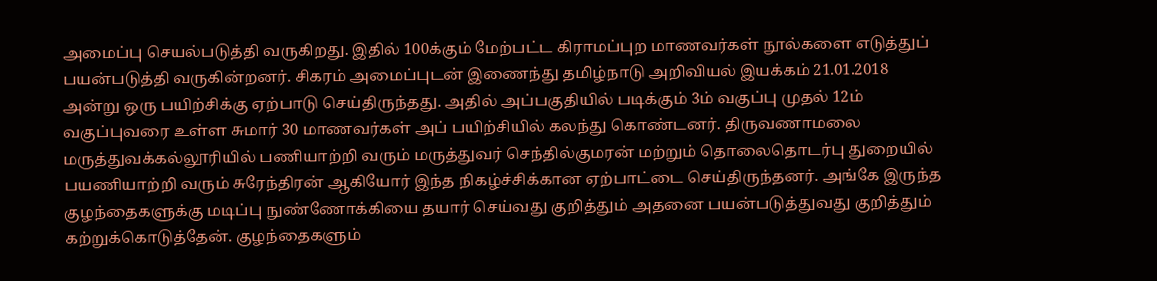அமைப்பு செயல்படுத்தி வருகிறது. இதில் 100க்கும் மேற்பட்ட கிராமப்புற மாணவர்கள் நூல்களை எடுத்துப் பயன்படுத்தி வருகின்றனர். சிகரம் அமைப்புடன் இணைந்து தமிழ்நாடு அறிவியல் இயக்கம் 21.01.2018 அன்று ஒரு பயிற்சிக்கு ஏற்பாடு செய்திருந்தது. அதில் அப்பகுதியில் படிக்கும் 3ம் வகுப்பு முதல் 12ம் வகுப்புவரை உள்ள சுமார் 30 மாணவர்கள் அப் பயிற்சியில் கலந்து கொண்டனர். திருவணாமலை மருத்துவக்கல்லூரியில் பணியாற்றி வரும் மருத்துவர் செந்தில்குமரன் மற்றும் தொலைதொடர்பு துறையில் பயணியாற்றி வரும் சுரேந்திரன் ஆகியோர் இந்த நிகழ்ச்சிக்கான ஏற்பாட்டை செய்திருந்தனர். அங்கே இருந்த குழந்தைகளுக்கு மடிப்பு நுண்ணோக்கியை தயார் செய்வது குறித்தும் அதனை பயன்படுத்துவது குறித்தும் கற்றுக்கொடுத்தேன். குழந்தைகளும்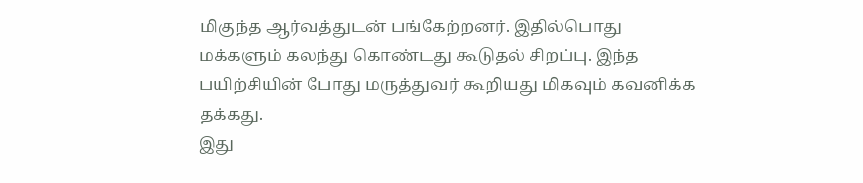மிகுந்த ஆர்வத்துடன் பங்கேற்றனர். இதில்பொது மக்களும் கலந்து கொண்டது கூடுதல் சிறப்பு. இந்த பயிற்சியின் போது மருத்துவர் கூறியது மிகவும் கவனிக்க தக்கது.
இது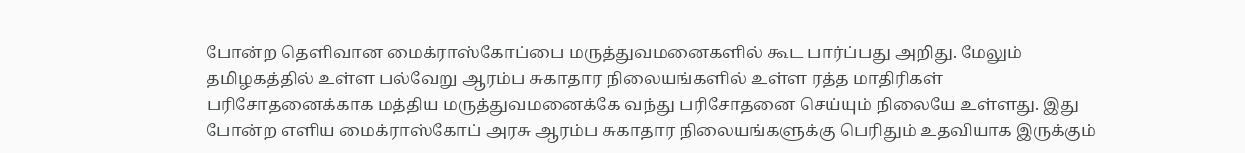போன்ற தெளிவான மைக்ராஸ்கோப்பை மருத்துவமனைகளில் கூட பார்ப்பது அறிது. மேலும் தமிழகத்தில் உள்ள பல்வேறு ஆரம்ப சுகாதார நிலையங்களில் உள்ள ரத்த மாதிரிகள் பரிசோதனைக்காக மத்திய மருத்துவமனைக்கே வந்து பரிசோதனை செய்யும் நிலையே உள்ளது. இது போன்ற எளிய மைக்ராஸ்கோப் அரசு ஆரம்ப சுகாதார நிலையங்களுக்கு பெரிதும் உதவியாக இருக்கும்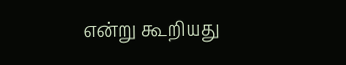என்று கூறியது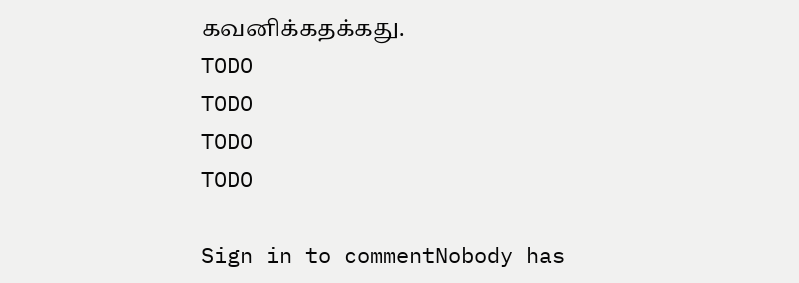கவனிக்கதக்கது.
TODO
TODO
TODO
TODO

Sign in to commentNobody has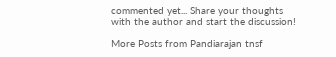commented yet... Share your thoughts with the author and start the discussion!

More Posts from Pandiarajan tnsf